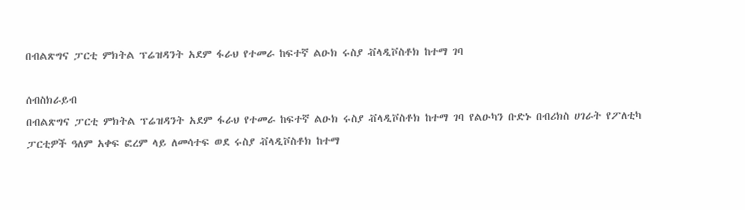በብልጽግና ፓርቲ ምክትል ፕሬዝዳንት አደም ፋራህ የተመራ ከፍተኛ ልዑክ ሩስያ ቭላዲቮስቶክ ከተማ ገባ

ሰብስክራይብ
በብልጽግና ፓርቲ ምክትል ፕሬዝዳንት አደም ፋራህ የተመራ ከፍተኛ ልዑክ ሩስያ ቭላዲቮስቶክ ከተማ ገባ የልዑካን ቡድኑ በብሪክስ ሀገራት የፖለቲካ ፓርቲዎች ዓለም አቀፍ ፎረም ላይ ለመሳተፍ ወደ ሩስያ ቭላዲቮስቶክ ከተማ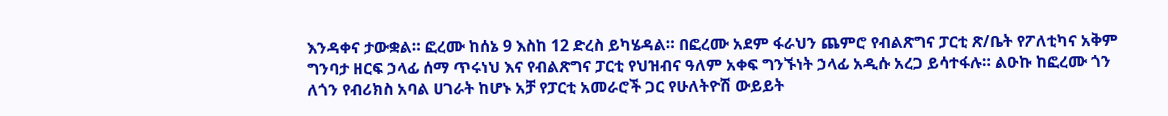እንዳቀና ታውቋል። ፎረሙ ከሰኔ 9 እስከ 12 ድረስ ይካሄዳል። በፎረሙ አደም ፋራህን ጨምሮ የብልጽግና ፓርቲ ጽ/ቤት የፖለቲካና አቅም ግንባታ ዘርፍ ኃላፊ ሰማ ጥሩነህ እና የብልጽግና ፓርቲ የህዝብና ዓለም አቀፍ ግንኙነት ኃላፊ አዲሱ አረጋ ይሳተፋሉ። ልዑኩ ከፎረሙ ጎን ለጎን የብሪክስ አባል ሀገራት ከሆኑ አቻ የፓርቲ አመራሮች ጋር የሁለትዮሽ ውይይት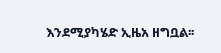እንደሚያካሄድ ኢዜአ ዘግቧል፡፡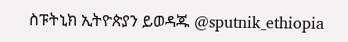ስፑትኒክ ኢትዮጵያን ይወዳጁ @sputnik_ethiopia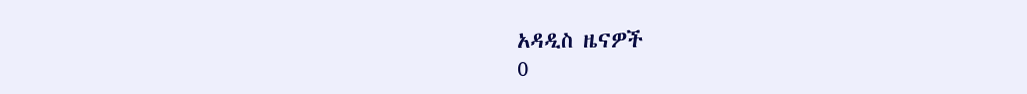አዳዲስ ዜናዎች
0